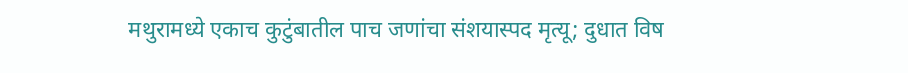मथुरामध्ये एकाच कुटुंबातील पाच जणांचा संशयास्पद मृत्यू; दुधात विष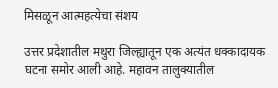मिसळून आत्महत्येचा संशय

उत्तर प्रदेशातील मथुरा जिल्ह्यातून एक अत्यंत धक्कादायक घटना समोर आली आहे. महावन तालुक्यातील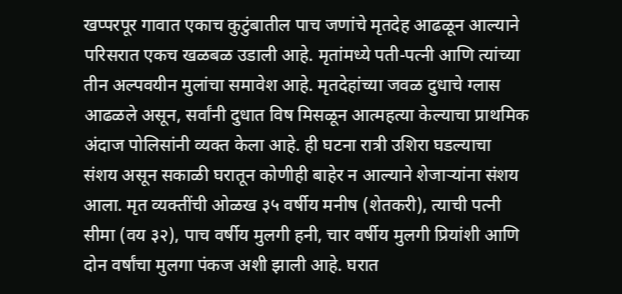खप्परपूर गावात एकाच कुटुंबातील पाच जणांचे मृतदेह आढळून आल्याने परिसरात एकच खळबळ उडाली आहे. मृतांमध्ये पती-पत्नी आणि त्यांच्या तीन अल्पवयीन मुलांचा समावेश आहे. मृतदेहांच्या जवळ दुधाचे ग्लास आढळले असून, सर्वांनी दुधात विष मिसळून आत्महत्या केल्याचा प्राथमिक अंदाज पोलिसांनी व्यक्त केला आहे. ही घटना रात्री उशिरा घडल्याचा संशय असून सकाळी घरातून कोणीही बाहेर न आल्याने शेजाऱ्यांना संशय आला. मृत व्यक्तींची ओळख ३५ वर्षीय मनीष (शेतकरी), त्याची पत्नी सीमा (वय ३२), पाच वर्षीय मुलगी हनी, चार वर्षीय मुलगी प्रियांशी आणि दोन वर्षांचा मुलगा पंकज अशी झाली आहे. घरात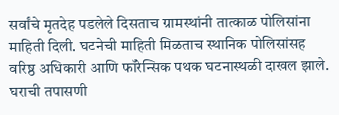सर्वांचे मृतदेह पडलेले दिसताच ग्रामस्थांनी तात्काळ पोलिसांना माहिती दिली. घटनेची माहिती मिळताच स्थानिक पोलिसांसह वरिष्ठ अधिकारी आणि फॉरेन्सिक पथक घटनास्थळी दाखल झाले. घराची तपासणी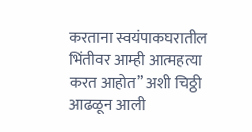करताना स्वयंपाकघरातील भिंतीवर आम्ही आत्महत्या करत आहोत” अशी चिठ्ठी आढळून आली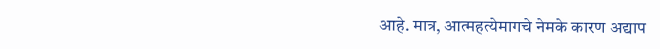आहे. मात्र, आत्महत्येमागचे नेमके कारण अद्याप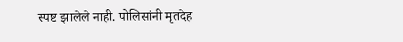स्पष्ट झालेले नाही. पोलिसांनी मृतदेह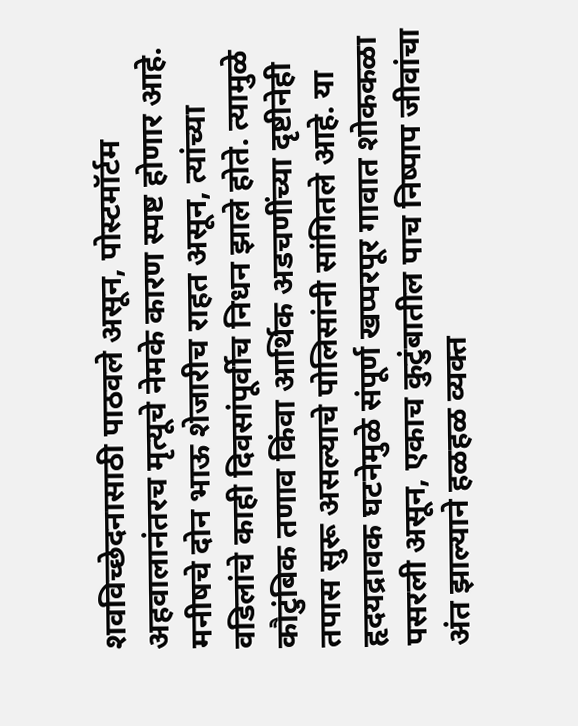शवविच्छेदनासाठी पाठवले असून, पोस्टमॉर्टम अहवालानंतरच मृत्यूचे नेमके कारण स्पष्ट होणार आहे. मनीषचे दोन भाऊ शेजारीच राहत असून, त्यांच्या वडिलांचे काही दिवसांपूर्वीच निधन झाले होते. त्यामुळे कौटुंबिक तणाव किंवा आर्थिक अडचणींच्या दृष्टीनेही तपास सुरू असल्याचे पोलिसांनी सांगितले आहे. या हृदयद्रावक घटनेमुळे संपूर्ण खप्परपूर गावात शोककळा पसरली असून, एकाच कुटुंबातील पाच निष्पाप जीवांचा अंत झाल्याने हळहळ व्यक्त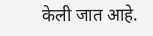केली जात आहे.